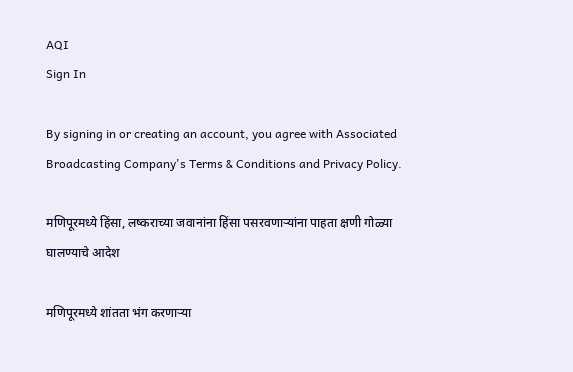AQI
Sign In

By signing in or creating an account, you agree with Associated Broadcasting Company's Terms & Conditions and Privacy Policy.

मणिपूरमध्ये हिंसा, लष्कराच्या जवानांना हिंसा पसरवणाऱ्यांना पाहता क्षणी गोळ्या घालण्याचे आदेश

मणिपूरमध्ये शांतता भंग करणाऱ्या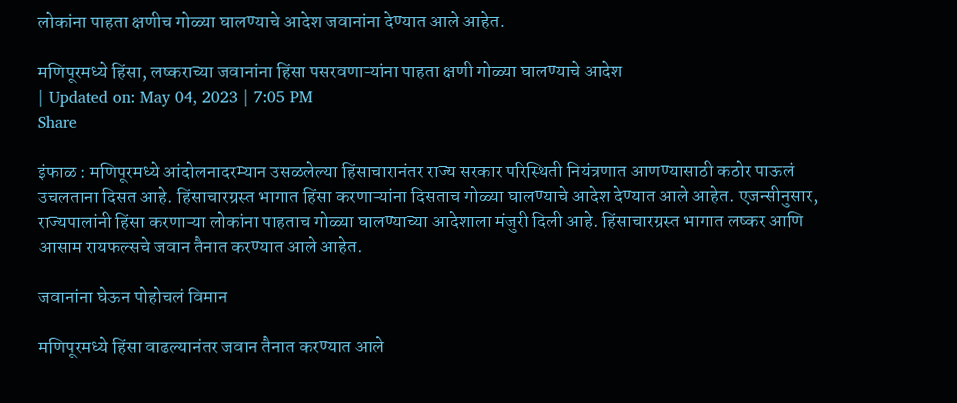लोकांना पाहता क्षणीच गोळ्या घालण्याचे आदेश जवानांना देण्यात आले आहेत.

मणिपूरमध्ये हिंसा, लष्कराच्या जवानांना हिंसा पसरवणाऱ्यांना पाहता क्षणी गोळ्या घालण्याचे आदेश
| Updated on: May 04, 2023 | 7:05 PM
Share

इंफाळ : मणिपूरमध्ये आंदोलनादरम्यान उसळलेल्या हिंसाचारानंतर राज्य सरकार परिस्थिती नियंत्रणात आणण्यासाठी कठोर पाऊलं उचलताना दिसत आहे. हिंसाचारग्रस्त भागात हिंसा करणाऱ्यांना दिसताच गोळ्या घालण्याचे आदेश देण्यात आले आहेत. एजन्सीनुसार, राज्यपालांनी हिंसा करणाऱ्या लोकांना पाहताच गोळ्या घालण्याच्या आदेशाला मंजुरी दिली आहे. हिंसाचारग्रस्त भागात लष्कर आणि आसाम रायफल्सचे जवान तैनात करण्यात आले आहेत.

जवानांना घेऊन पोहोचलं विमान

मणिपूरमध्ये हिंसा वाढल्यानंतर जवान तैनात करण्यात आले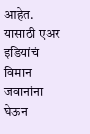आहेत. यासाठी एअर इडियांचं विमान जवानांना घेऊन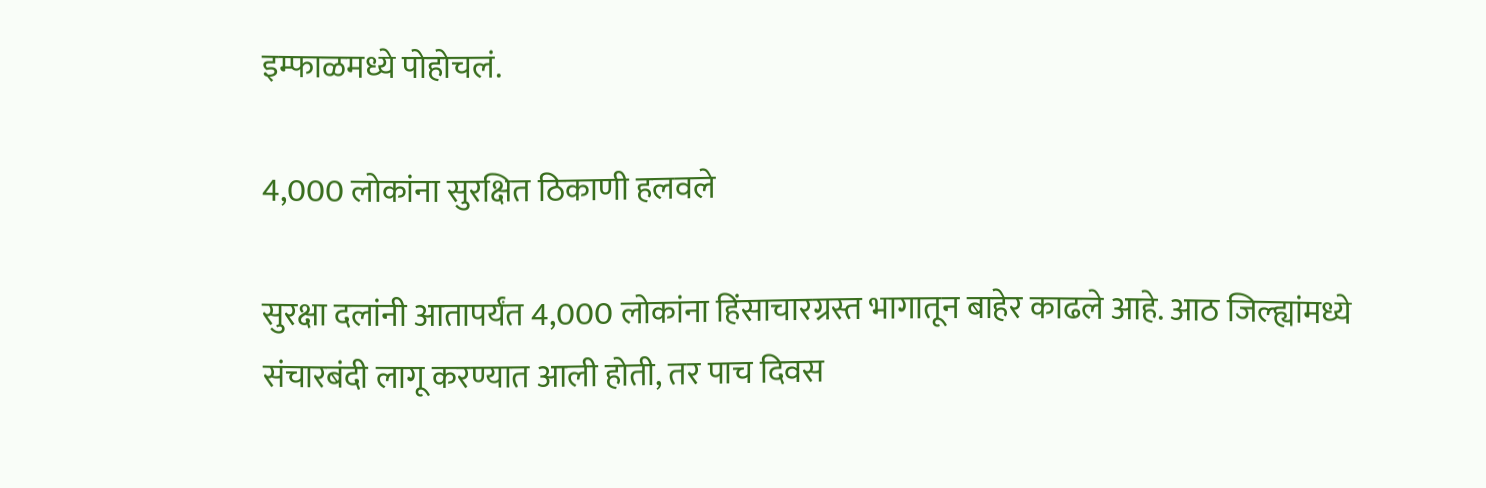इम्फाळमध्ये पोहोचलं.

4,000 लोकांना सुरक्षित ठिकाणी हलवले

सुरक्षा दलांनी आतापर्यंत 4,000 लोकांना हिंसाचारग्रस्त भागातून बाहेर काढले आहे. आठ जिल्ह्यांमध्ये संचारबंदी लागू करण्यात आली होती, तर पाच दिवस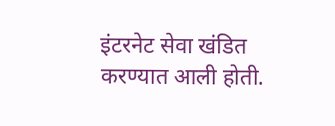इंटरनेट सेवा खंडित करण्यात आली होती.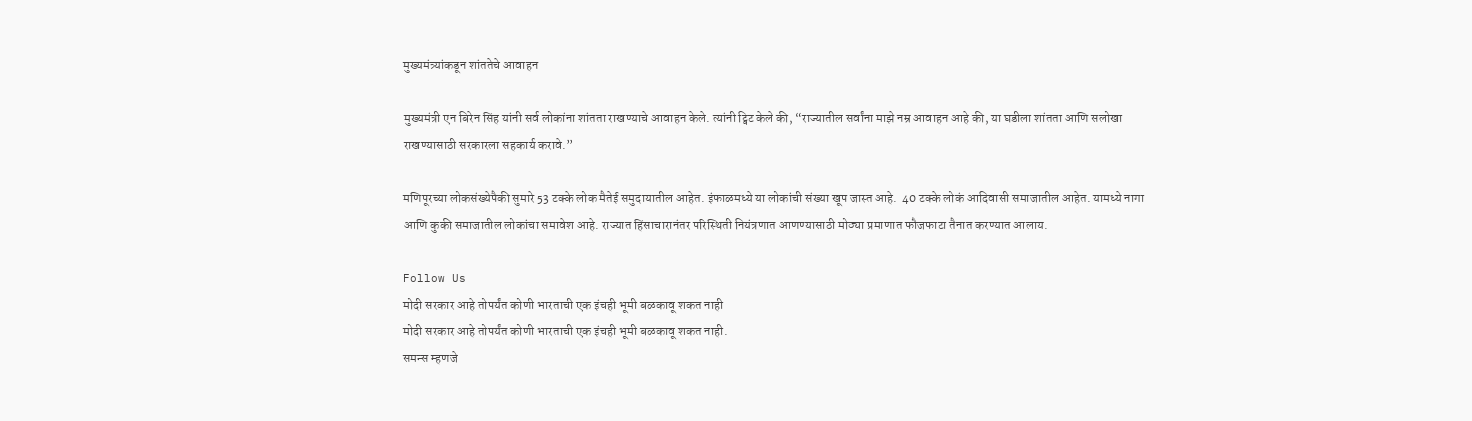मुख्यमंत्र्यांकडून शांततेचे आवाहन

मुख्यमंत्री एन बिरेन सिंह यांनी सर्व लोकांना शांतता राखण्याचे आवाहन केले. त्यांनी ट्विट केले की, “राज्यातील सर्वांना माझे नम्र आवाहन आहे की, या घडीला शांतता आणि सलोखा राखण्यासाठी सरकारला सहकार्य करावे.”

मणिपूरच्या लोकसंख्येपैकी सुमारे 53 टक्के लोक मैतेई समुदायातील आहेत. इंफाळमध्ये या लोकांची संख्या खूप जास्त आहे.  40 टक्के लोकं आदिवासी समाजातील आहेत. यामध्ये नागा आणि कुकी समाजातील लोकांचा समावेश आहे. राज्यात हिंसाचारानंतर परिस्थिती नियंत्रणात आणण्यासाठी मोठ्या प्रमाणात फौजफाटा तैनात करण्यात आलाय.

Follow Us
मोदी सरकार आहे तोपर्यंत कोणी भारताची एक इंचही भूमी बळकावू शकत नाही
मोदी सरकार आहे तोपर्यंत कोणी भारताची एक इंचही भूमी बळकावू शकत नाही.
समन्स म्हणजे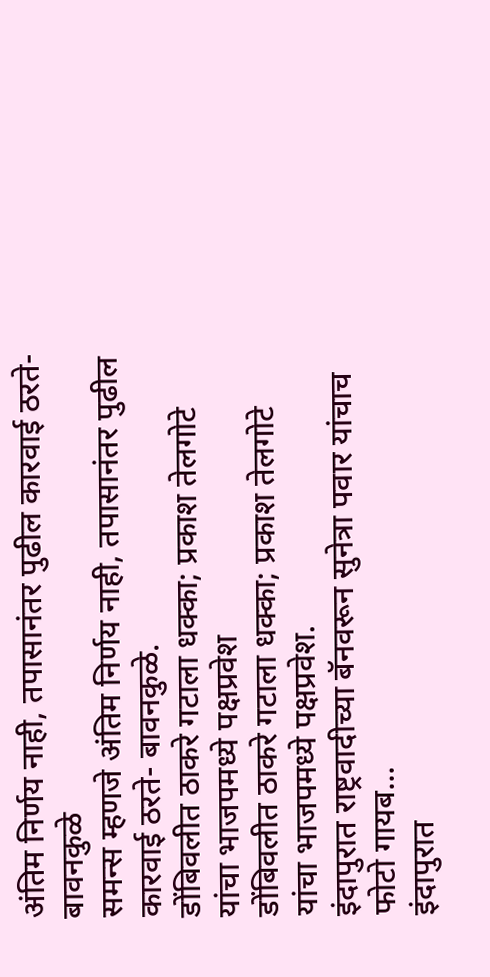अंतिम निर्णय नाही, तपासानंतर पुढील कारवाई ठरते- बावनकुळे
समन्स म्हणजे अंतिम निर्णय नाही, तपासानंतर पुढील कारवाई ठरते- बावनकुळे.
डोंबिवलीत ठाकरे गटाला धक्का; प्रकाश तेलगोटे यांचा भाजपमध्ये पक्षप्रवेश
डोंबिवलीत ठाकरे गटाला धक्का; प्रकाश तेलगोटे यांचा भाजपमध्ये पक्षप्रवेश.
इंदापुरात राष्ट्रवादीच्या बॅनवरून सुनेत्रा पवार यांचाच फोटो गायब...
इंदापुरात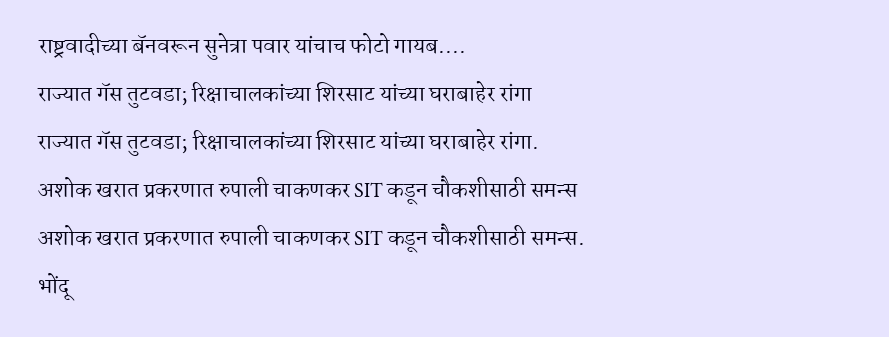राष्ट्रवादीच्या बॅनवरून सुनेत्रा पवार यांचाच फोटो गायब....
राज्यात गॅस तुटवडा; रिक्षाचालकांच्या शिरसाट यांच्या घराबाहेर रांगा
राज्यात गॅस तुटवडा; रिक्षाचालकांच्या शिरसाट यांच्या घराबाहेर रांगा.
अशोक खरात प्रकरणात रुपाली चाकणकर SIT कडून चौकशीसाठी समन्स
अशोक खरात प्रकरणात रुपाली चाकणकर SIT कडून चौकशीसाठी समन्स.
भोंदू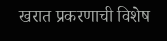खरात प्रकरणाची विशेष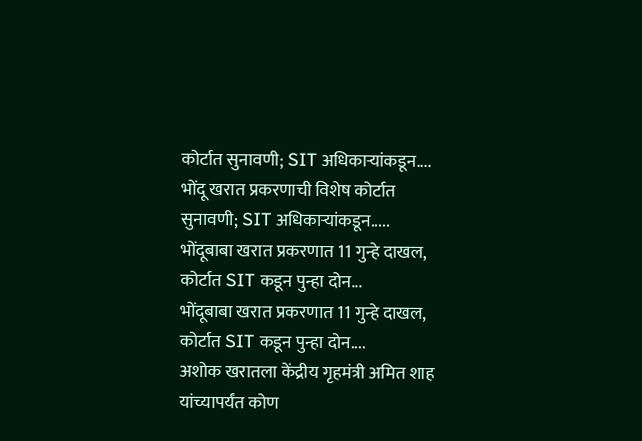कोर्टात सुनावणी; SIT अधिकाऱ्यांकडून....
भोंदू खरात प्रकरणाची विशेष कोर्टात सुनावणी; SIT अधिकाऱ्यांकडून.....
भोंदूबाबा खरात प्रकरणात 11 गुन्हे दाखल, कोर्टात SIT कडून पुन्हा दोन...
भोंदूबाबा खरात प्रकरणात 11 गुन्हे दाखल, कोर्टात SIT कडून पुन्हा दोन....
अशोक खरातला केंद्रीय गृहमंत्री अमित शाह यांच्यापर्यंत कोण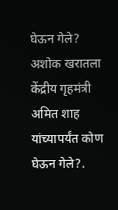घेऊन गेले?
अशोक खरातला केंद्रीय गृहमंत्री अमित शाह यांच्यापर्यंत कोण घेऊन गेले?.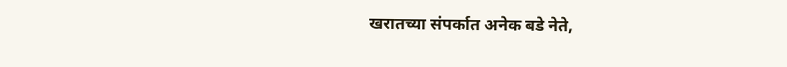खरातच्या संपर्कात अनेक बडे नेते,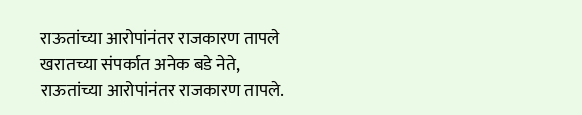राऊतांच्या आरोपांनंतर राजकारण तापले
खरातच्या संपर्कात अनेक बडे नेते, राऊतांच्या आरोपांनंतर राजकारण तापले.